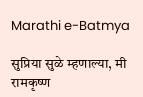Marathi e-Batmya

सुप्रिया सुळे म्हणाल्या, मी रामकृष्ण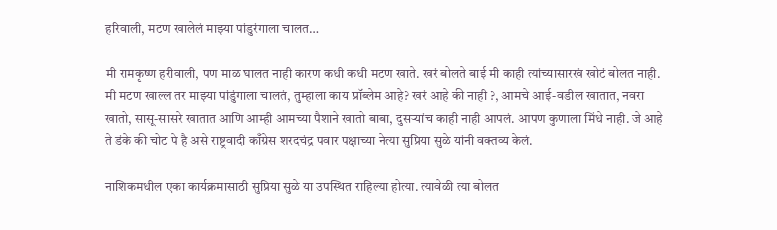हरिवाली, मटण खालेलं माझ्या पांडुरंगाला चालत…

मी रामकृष्ण हरीवाली, पण माळ घालत नाही कारण कधी कधी मटण खाते. खरं बोलते बाई मी काही त्यांच्यासारखं खोटं बोलत नाही. मी मटण खाल्ल तर माझ्या पांडुंगाला चालतं, तुम्हाला काय प्रॉब्लेम आहे? खरं आहे की नाही ?, आमचे आई-वडील खातात, नवरा खातो, सासू-सासरे खातात आणि आम्ही आमच्या पैशाने खातो बाबा, दुसऱ्यांच काही नाही आपलं. आपण कुणाला मिंधे नाही. जे आहे ते डंके की चोट पे है असे राष्ट्रवादी काँग्रेस शरदचंद्र पवार पक्षाच्या नेत्या सुप्रिया सुळे यांनी वक्तव्य केलं.

नाशिकमधील एका कार्यक्रमासाठी सुप्रिया सुळे या उपस्थित राहिल्या होत्या. त्यावेळी त्या बोलत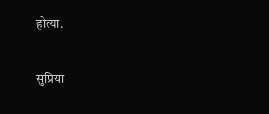होत्या.

सुप्रिया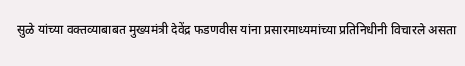सुळे यांच्या वक्तव्याबाबत मुख्यमंत्री देवेंद्र फडणवीस यांना प्रसारमाध्यमांच्या प्रतिनिधीनी विचारले असता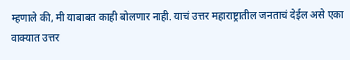म्हणाले की, मी याबाबत काही बोलणार नाही. याचं उत्तर महाराष्ट्रातील जनताचं देईल असे एका वाक्यात उत्तर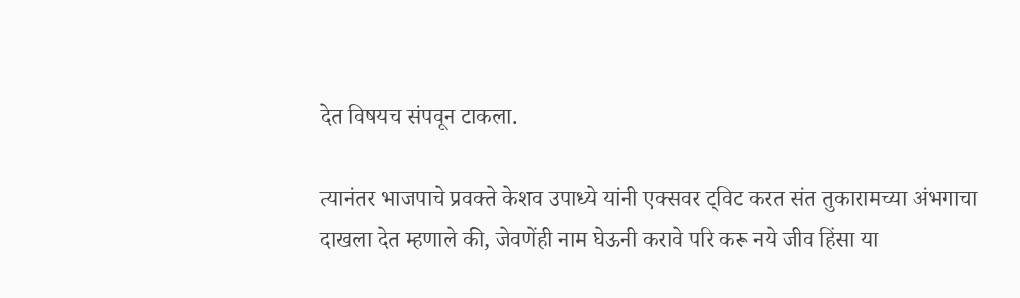देत विषयच संपवून टाकला.

त्यानंतर भाजपाचे प्रवक्ते केशव उपाध्ये यांनी एक्सवर ट्विट करत संत तुकारामच्या अंभगाचा दाखला देत म्हणाले की, जेवणेंही नाम घेऊनी करावे परि करू नये जीव हिंसा या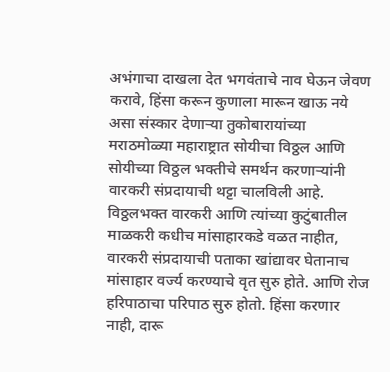अभंगाचा दाखला देत भगवंताचे नाव घेऊन जेवण करावे, हिंसा करून कुणाला मारून खाऊ नये असा संस्कार देणाऱ्या तुकोबारायांच्या मराठमोळ्या महाराष्ट्रात सोयीचा विठ्ठल आणि सोयीच्या विठ्ठल भक्तीचे समर्थन करणाऱ्यांनी वारकरी संप्रदायाची थट्टा चालविली आहे. विठ्ठलभक्त वारकरी आणि त्यांच्या कुटुंबातील माळकरी कधीच मांसाहारकडे वळत नाहीत, वारकरी संप्रदायाची पताका खांद्यावर घेतानाच मांसाहार वर्ज्य करण्याचे वृत सुरु होते. आणि रोज हरिपाठाचा परिपाठ सुरु होतो. हिंसा करणार नाही, दारू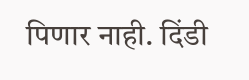पिणार नाही. दिंडी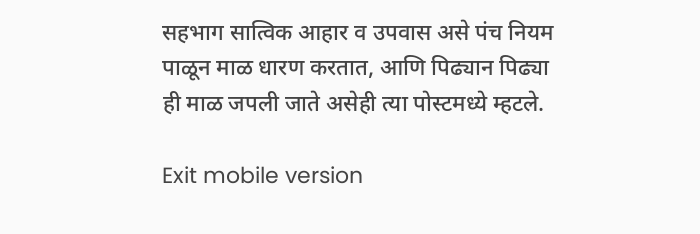सहभाग सात्विक आहार व उपवास असे पंच नियम पाळून माळ धारण करतात, आणि पिढ्यान पिढ्या ही माळ जपली जाते असेही त्या पोस्टमध्ये म्हटले.

Exit mobile version